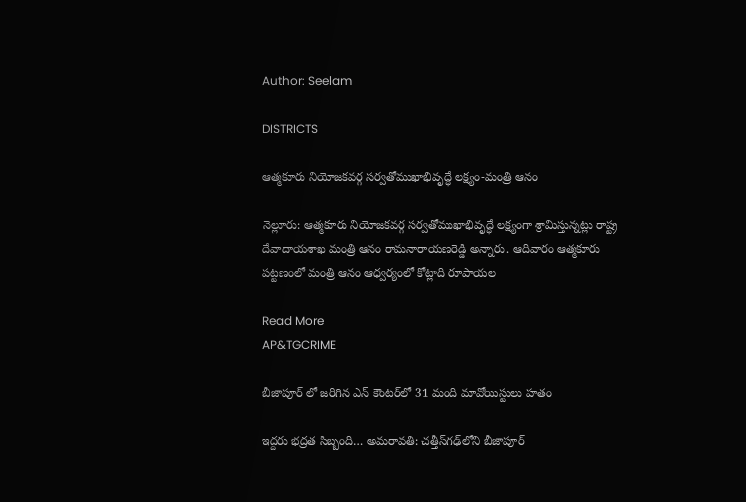Author: Seelam

DISTRICTS

ఆత్మకూరు నియోజకవర్గ సర్వతోముఖాభివృద్ధే లక్ష్యం-మంత్రి ఆనం

నెల్లూరు: ఆత్మకూరు నియోజకవర్గ సర్వతోముఖాభివృద్ధే లక్ష్యంగా శ్రామిస్తున్నట్లు రాష్ట్ర దేవాదాయశాఖ మంత్రి ఆనం రామనారాయణరెడ్డి అన్నారు. ఆదివారం ఆత్మకూరు పట్టణంలో మంత్రి ఆనం ఆధ్వర్యంలో కోట్లాది రూపాయల

Read More
AP&TGCRIME

బీజాపూర్ లో జరిగిన ఎన్ కౌంటర్‌లో 31 మంది మావోయిస్టులు హతం

ఇద్దరు భద్రత సిబ్బంది… అమరావతి: చత్తీస్‌గఢ్‌లోని బీజాపూర్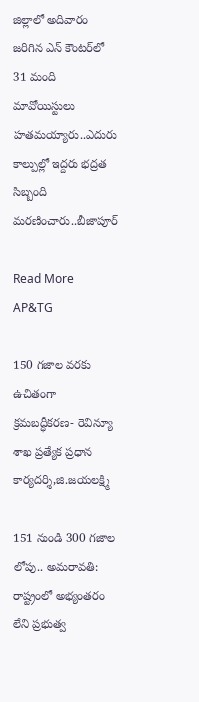జిల్లాలో అదివారం జరిగిన ఎన్ కౌంటర్‌లో 31 మంది మావోయిస్టులు హతమయ్యారు..ఎదురు కాల్పుల్లో ఇద్దరు భద్రత సిబ్బంది మరణించారు..బీజాపూర్

Read More
AP&TG

150 గజాల వరకు ఉచితంగా క్రమబద్ధీకరణ- రెవిన్యూ శాఖ ప్రత్యేక ప్రధాన కార్యదర్శి,జి.జయలక్ష్మి

151 నుండి 300 గజాల లోపు.. అమరావతి: రాష్ట్రంలో అభ్యంతరం లేని ప్రభుత్వ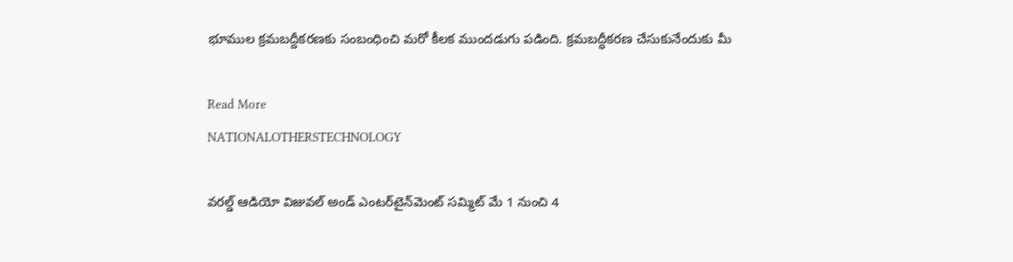భూముల క్రమబద్దీకరణకు సంబంధించి మరో కీలక ముందడుగు పడింది. క్రమబద్ధీకరణ చేసుకునేందుకు మీ

Read More
NATIONALOTHERSTECHNOLOGY

వరల్డ్‌ ఆడియో విజువల్‌ అండ్‌ ఎంటర్‌టైన్‌మెంట్‌ సమ్మిట్‌ మే 1 నుంచి 4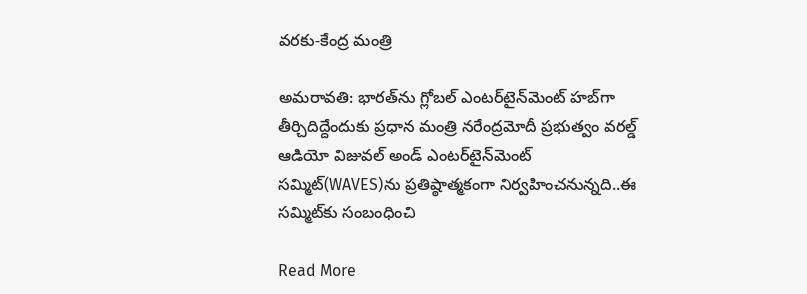వరకు-కేంద్ర మంత్రి

అమరావతి: భారత్‌ను గ్లోబల్‌ ఎంటర్‌టైన్‌మెంట్‌ హబ్‌గా తీర్చిదిద్దేందుకు ప్రధాన మంత్రి నరేంద్రమోదీ ప్రభుత్వం వరల్డ్‌ ఆడియో విజువల్‌ అండ్‌ ఎంటర్‌టైన్‌మెంట్‌ సమ్మిట్‌(WAVES)ను ప్రతిష్ఠాత్మకంగా నిర్వహించనున్నది..ఈ  సమ్మిట్‌కు సంబంధించి

Read More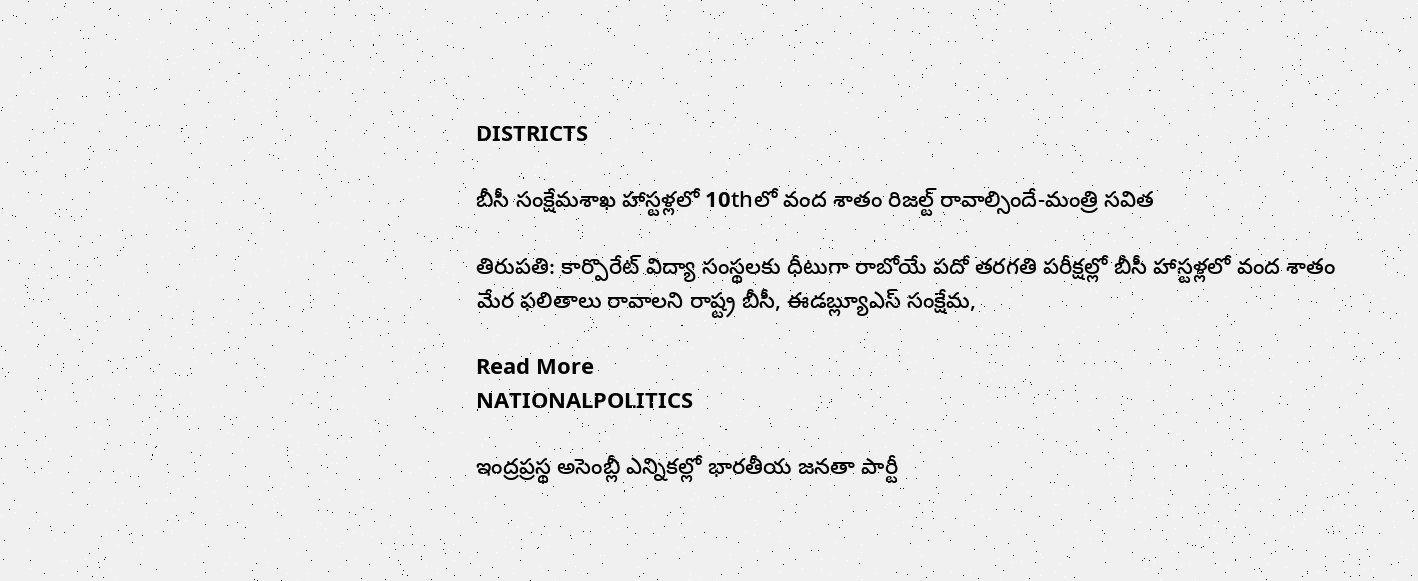DISTRICTS

బీసీ సంక్షేమశాఖ హాస్టళ్లలో 10thలో వంద శాతం రిజల్ట్ రావాల్సిందే-మంత్రి సవిత

తిరుపతి: కార్పొరేట్ విద్యా సంస్థలకు ధీటుగా రాబోయే పదో తరగతి పరీక్షల్లో బీసీ హాస్టళ్లలో వంద శాతం మేర ఫలితాలు రావాలని రాష్ట్ర బీసీ, ఈడబ్ల్యూఎస్ సంక్షేమ,

Read More
NATIONALPOLITICS

ఇంద్రప్రస్థ అసెంబ్లీ ఎన్నికల్లో భారతీయ జనతా పార్టీ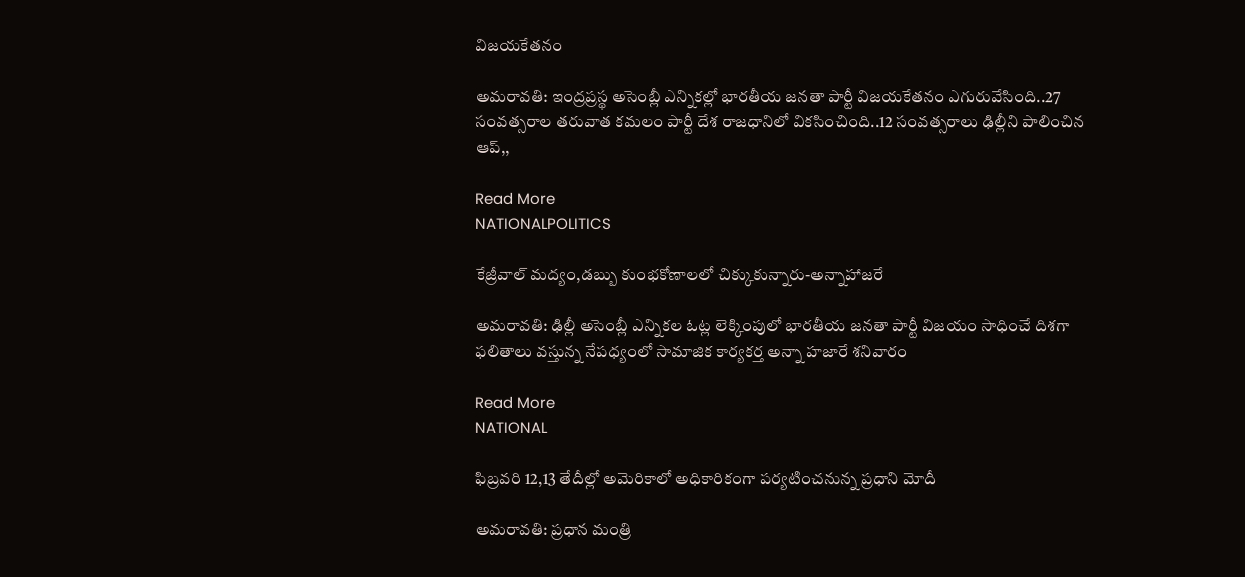విజయకేతనం

అమరావతి: ఇంద్రప్రస్థ అసెంబ్లీ ఎన్నికల్లో భారతీయ జనతా పార్టీ విజయకేతనం ఎగురువేసింది..27 సంవత్సరాల తరువాత కమలం పార్టీ దేశ రాజధానిలో వికసించింది..12 సంవత్సరాలు ఢిల్లీని పాలించిన ఆప్,,

Read More
NATIONALPOLITICS

కేజ్రీవాల్ మద్యం,డబ్బు కుంభకోణాలలో చిక్కుకున్నారు-అన్నాహాజరే

అమరావతి: ఢిల్లీ అసెంబ్లీ ఎన్నికల ఓట్ల లెక్కింపులో భారతీయ జనతా పార్టీ విజయం సాధించే దిశగా ఫలితాలు వస్తున్న నేపధ్యంలో సామాజిక కార్యకర్త అన్నా హజారే శనివారం

Read More
NATIONAL

ఫిబ్రవరి 12,13 తేదీల్లో అమెరికాలో అధికారికంగా పర్యటించనున్న ప్రధాని మోదీ

అమరావతి: ప్రధాన మంత్రి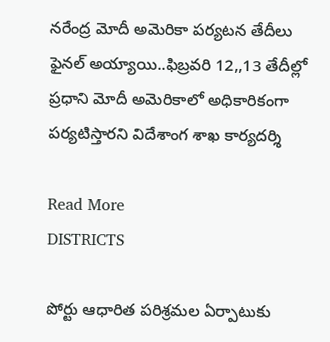నరేంద్ర మోదీ అమెరికా పర్యటన తేదీలు ఫైనల్ అయ్యాయి..ఫిబ్రవరి 12,,13 తేదీల్లో ప్రధాని మోదీ అమెరికాలో అధికారికంగా పర్యటిస్తారని విదేశాంగ శాఖ కార్యదర్శి

Read More
DISTRICTS

పోర్టు ఆధారిత పరిశ్రమల ఏర్పాటుకు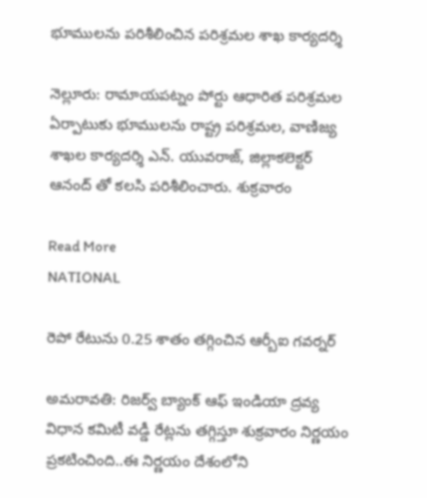భూములను పరిశీలించిన పరిశ్రమల శాఖ కార్యదర్శి

నెల్లూరు: రామాయపట్నం పోర్టు ఆధారిత పరిశ్రమల ఏర్పాటుకు భూములను రాష్ట్ర పరిశ్రమల, వాణిజ్య శాఖల కార్యదర్శి ఎన్. యువరాజ్, జిల్లాకలెక్టర్ ఆనంద్ తో కలసి పరిశీలించారు. శుక్రవారం

Read More
NATIONAL

రెపో రేటును 0.25 శాతం తగ్గించిన ఆర్బీఐ గవర్నర్

అమరావతి: రిజర్వ్ బ్యాంక్ ఆఫ్ ఇండియా ద్రవ్య విధాన కమిటీ వడ్డీ రేట్లను తగ్గిస్తూ శుక్రవారం నిర్ణయం ప్రకటించింది..ఈ నిర్ణయం దేశంలోని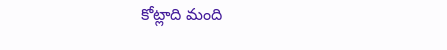కోట్లాది మంది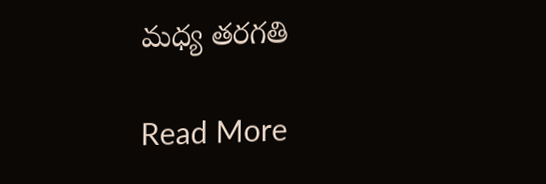మధ్య తరగతి

Read More